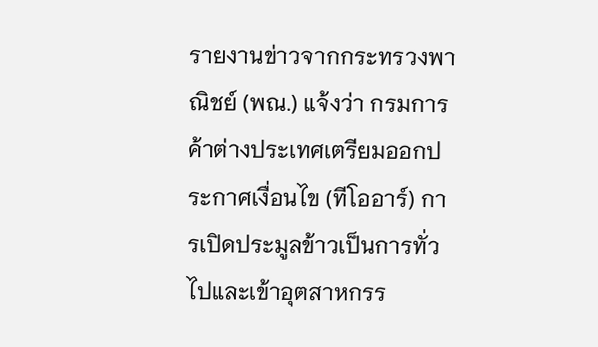รายงานข่าวจากกระทรวงพาณิชย์ (พณ.) แจ้งว่า กรมการค้าต่างประเทศเตรียมออกประกาศเงื่อนไข (ทีโออาร์) การเปิดประมูลข้าวเป็นการทั่วไปและเข้าอุตสาหกรร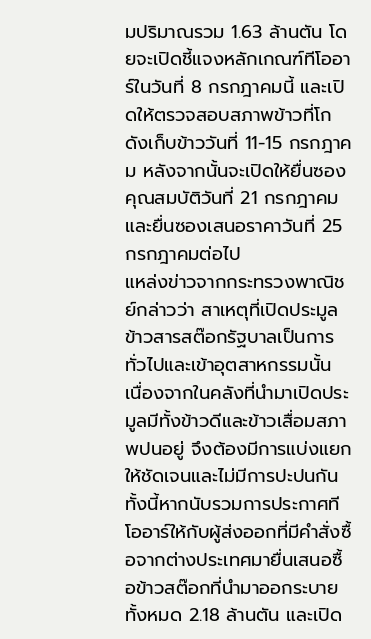มปริมาณรวม 1.63 ล้านตัน โดยจะเปิดชี้แจงหลักเกณฑ์ทีโออาร์ในวันที่ 8 กรกฎาคมนี้ และเปิดให้ตรวจสอบสภาพข้าวที่โกดังเก็บข้าววันที่ 11-15 กรกฎาคม หลังจากนั้นจะเปิดให้ยื่นซองคุณสมบัติวันที่ 21 กรกฎาคม และยื่นซองเสนอราคาวันที่ 25 กรกฎาคมต่อไป
แหล่งข่าวจากกระทรวงพาณิชย์กล่าวว่า สาเหตุที่เปิดประมูลข้าวสารสต๊อกรัฐบาลเป็นการทั่วไปและเข้าอุตสาหกรรมนั้น เนื่องจากในคลังที่นำมาเปิดประมูลมีทั้งข้าวดีและข้าวเสื่อมสภาพปนอยู่ จึงต้องมีการแบ่งแยกให้ชัดเจนและไม่มีการปะปนกัน ทั้งนี้หากนับรวมการประกาศทีโออาร์ให้กับผู้ส่งออกที่มีคำสั่งซื้อจากต่างประเทศมายื่นเสนอซื้อข้าวสต๊อกที่นำมาออกระบายทั้งหมด 2.18 ล้านตัน และเปิด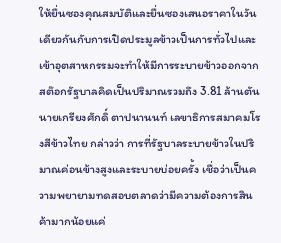ให้ยื่นซองคุณสมบัติและยื่นซองเสนอราคาในวันเดียวกันกับการเปิดประมูลข้าวเป็นการทั่วไปและเข้าอุตสาหกรรมจะทำให้มีการระบายข้าวออกจากสต๊อกรัฐบาลคิดเป็นปริมาณรวมถึง 3.81 ล้านตัน
นายเกรียงศักดิ์ ตาปนานนท์ เลขาธิการสมาคมโรงสีข้าวไทย กล่าวว่า การที่รัฐบาลระบายข้าวในปริมาณค่อนข้างสูงและระบายบ่อยครั้ง เชื่อว่าเป็นความพยายามทดสอบตลาดว่ามีความต้องการสินค้ามากน้อยแค่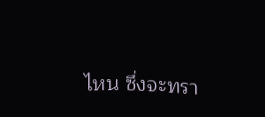ไหน ซึ่งจะทรา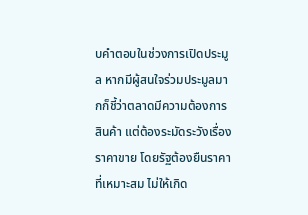บคำตอบในช่วงการเปิดประมูล หากมีผู้สนใจร่วมประมูลมากก็ชี้ว่าตลาดมีความต้องการสินค้า แต่ต้องระมัดระวังเรื่องราคาขาย โดยรัฐต้องยืนราคาที่เหมาะสม ไม่ให้เกิด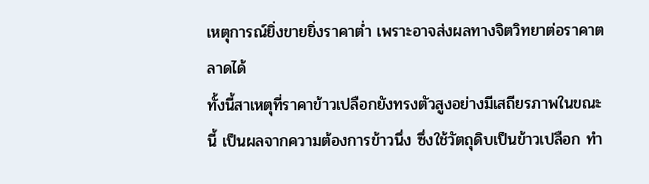เหตุการณ์ยิ่งขายยิ่งราคาต่ำ เพราะอาจส่งผลทางจิตวิทยาต่อราคาตลาดได้
ทั้งนี้สาเหตุที่ราคาข้าวเปลือกยังทรงตัวสูงอย่างมีเสถียรภาพในขณะนี้ เป็นผลจากความต้องการข้าวนึ่ง ซึ่งใช้วัตถุดิบเป็นข้าวเปลือก ทำ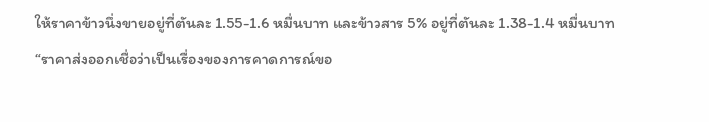ให้ราคาข้าวนึ่งขายอยู่ที่ตันละ 1.55-1.6 หมื่นบาท และข้าวสาร 5% อยู่ที่ตันละ 1.38-1.4 หมื่นบาท
“ราคาส่งออกเชื่อว่าเป็นเรื่องของการคาดการณ์ขอ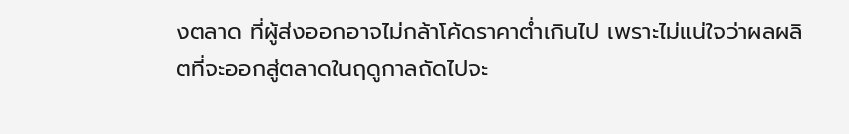งตลาด ที่ผู้ส่งออกอาจไม่กล้าโค้ดราคาต่ำเกินไป เพราะไม่แน่ใจว่าผลผลิตที่จะออกสู่ตลาดในฤดูกาลถัดไปจะ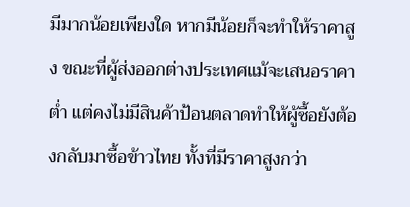มีมากน้อยเพียงใด หากมีน้อยก็จะทำให้ราคาสูง ขณะที่ผู้ส่งออกต่างประเทศแม้จะเสนอราคาต่ำ แต่คงไม่มีสินค้าป้อนตลาดทำให้ผู้ซื้อยังต้องกลับมาซื้อข้าวไทย ทั้งที่มีราคาสูงกว่า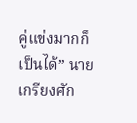คู่แข่งมากก็เป็นได้” นายเกรียงศัก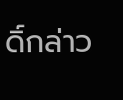ดิ์กล่าว